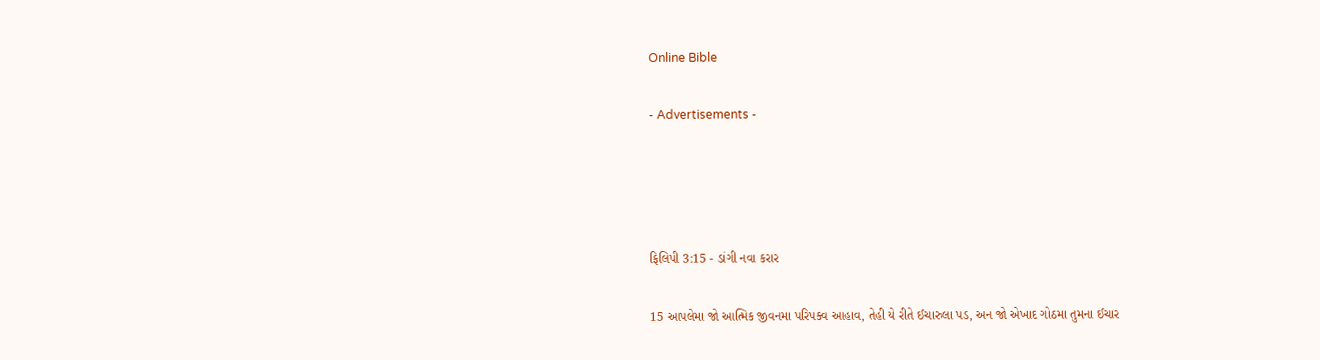Online Bible

- Advertisements -




ફિલિપી 3:15 - ડાંગી નવા કરાર

15 આપલેમા જો આત્મિક જીવનમા પરિપક્વ આહાવ, તેહી યે રીતે ઈચારુલા પડ, અન જો એખાદ ગોઠમા તુમના ઈચાર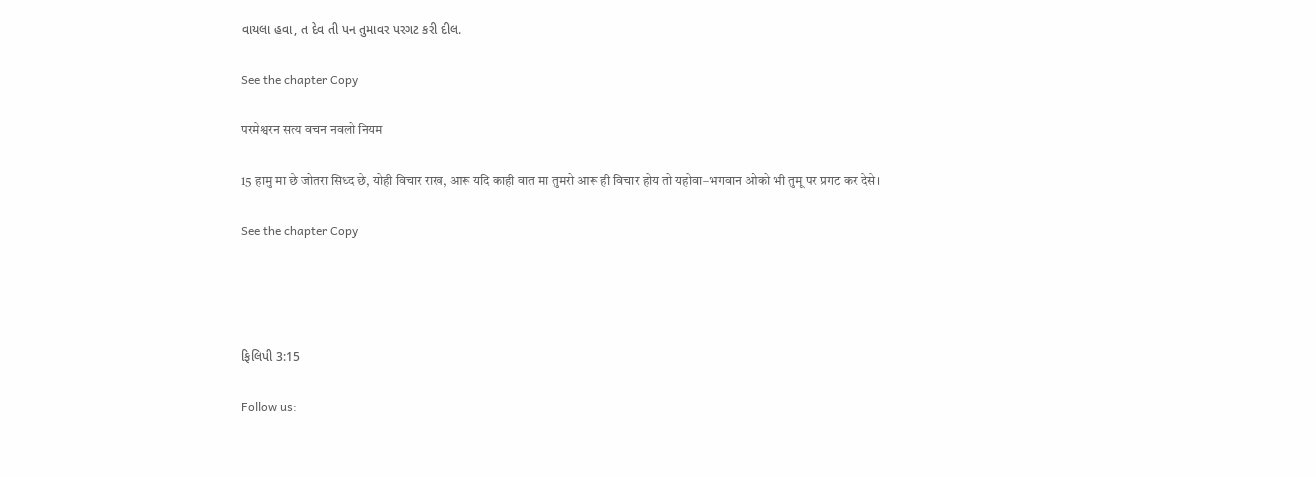વાયલા હવા, ત દેવ તી પન તુમાવર પરગટ કરી દીલ.

See the chapter Copy

परमेश्वरन सत्य वचन नवलो नियम

15 हामु मा छे जोतरा सिध्द छे, योही विचार राख, आरू यदि काही वात मा तुमरो आरू ही विचार होय तो यहोवा–भगवान ओको भी तुमू पर प्रगट कर देसे।

See the chapter Copy




ફિલિપી 3:15

Follow us: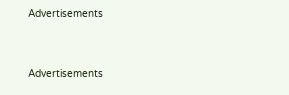Advertisements


Advertisements